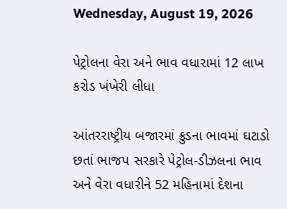Wednesday, August 19, 2026

પેટ્રોલના વેરા અને ભાવ વધારામાં 12 લાખ કરોડ ખંખેરી લીધા

આંતરરાષ્ટ્રીય બજારમાં ક્રુડના ભાવમાં ઘટાડો છતાં ભાજપ સરકારે પેટ્રોલ-ડીઝલના ભાવ અને વેરા વધારીને 52 મહિનામાં દેશના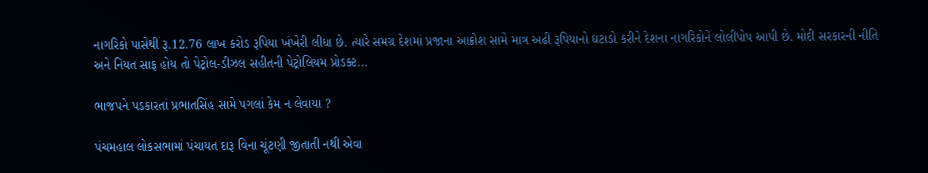નાગરિકો પાસેથી રૂ.12.76 લાખ કરોડ રૂપિયા ખંખેરી લીધા છે. ત્યારે સમગ્ર દેશમાં પ્રજાના આક્રોશ સામે માત્ર અઢી રૂપિયાનો ઘટાડો કરીને દેશના નાગરિકોને લોલીપોપ આપી છે. મોદી સરકારની નીતિ અને નિયત સાફ હોય તો પેટ્રોલ-ડીઝલ સહીતની પેટ્રોલિયમ પ્રોડક્ટ...

ભાજપને પડકારતાં પ્રભાતસિંહ સામે પગલાં કેમ ન લેવાયા ?

પંચમહાલ લોકસભામાં પંચાયત દારૂ વિના ચૂંટણી જીતાતી નથી એવા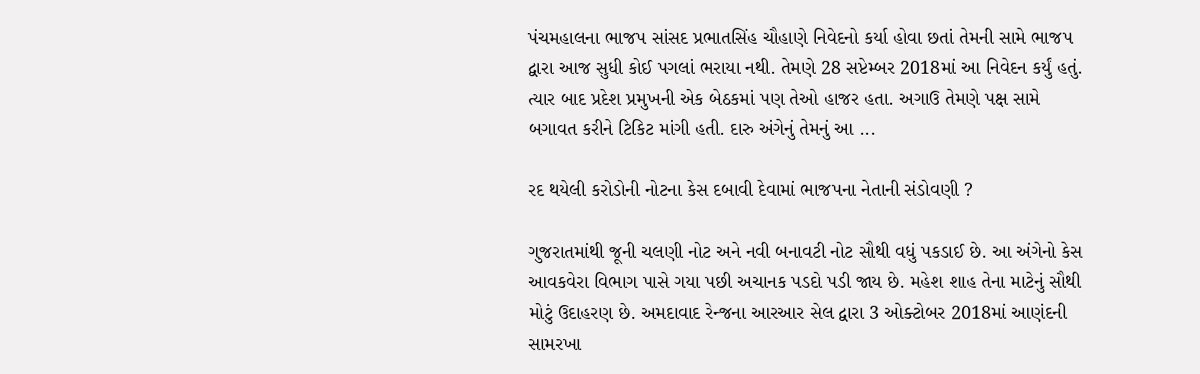પંચમહાલના ભાજપ સાંસદ પ્રભાતસિંહ ચૌહાણે નિવેદનો કર્યા હોવા છતાં તેમની સામે ભાજપ દ્વારા આજ સુધી કોઈ પગલાં ભરાયા નથી. તેમણે 28 સપ્ટેમ્બર 2018માં આ નિવેદન કર્યું હતું. ત્યાર બાદ પ્રદેશ પ્રમુખની એક બેઠકમાં પણ તેઓ હાજર હતા. અગાઉ તેમણે પક્ષ સામે બગાવત કરીને ટિકિટ માંગી હતી. દારુ અંગેનું તેમનું આ ...

રદ થયેલી કરોડોની નોટના કેસ દબાવી દેવામાં ભાજપના નેતાની સંડોવણી ?

ગુજરાતમાંથી જૂની ચલણી નોટ અને નવી બનાવટી નોટ સૌથી વધું પકડાઈ છે. આ અંગેનો કેસ આવકવેરા વિભાગ પાસે ગયા પછી અચાનક પડદો પડી જાય છે. મહેશ શાહ તેના માટેનું સૌથી મોટું ઉદાહરણ છે. અમદાવાદ રેન્જના આરઆર સેલ દ્વારા 3 ઓક્ટોબર 2018માં આણંદની સામરખા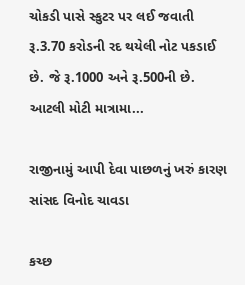ચોકડી પાસે સ્કુટર પર લઈ જવાતી રૂ.3.70 કરોડની રદ થયેલી નોટ પકડાઈ છે. જે રૂ.1000 અને રૂ.500ની છે. આટલી મોટી માત્રામા...

રાજીનામું આપી દેવા પાછળનું ખરું કારણ સાંસદ વિનોદ ચાવડા

કચ્છ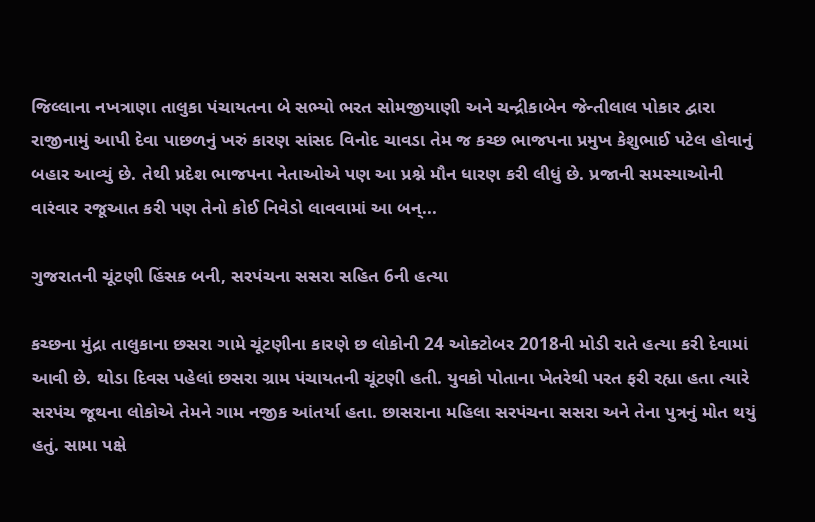જિલ્લાના નખત્રાણા તાલુકા પંચાયતના બે સભ્યો ભરત સોમજીયાણી અને ચન્દ્રીકાબેન જેન્તીલાલ પોકાર દ્વારા રાજીનામું આપી દેવા પાછળનું ખરું કારણ સાંસદ વિનોદ ચાવડા તેમ જ કચ્છ ભાજપના પ્રમુખ કેશુભાઈ પટેલ હોવાનું બહાર આવ્યું છે. તેથી પ્રદેશ ભાજપના નેતાઓએ પણ આ પ્રશ્ને મૌન ધારણ કરી લીધું છે. પ્રજાની સમસ્યાઓની વારંવાર રજૂઆત કરી પણ તેનો કોઈ નિવેડો લાવવામાં આ બન્...

ગુજરાતની ચૂંટણી હિંસક બની, સરપંચના સસરા સહિત 6ની હત્યા

કચ્છના મુંદ્રા તાલુકાના છસરા ગામે ચૂંટણીના કારણે છ લોકોની 24 ઓક્ટોબર 2018ની મોડી રાતે હત્યા કરી દેવામાં આવી છે. થોડા દિવસ પહેલાં છસરા ગ્રામ પંચાયતની ચૂંટણી હતી. યુવકો પોતાના ખેતરેથી પરત ફરી રહ્યા હતા ત્યારે સરપંચ જૂથના લોકોએ તેમને ગામ નજીક આંતર્યા હતા. છાસરાના મહિલા સરપંચના સસરા અને તેના પુત્રનું મોત થયું હતું. સામા પક્ષે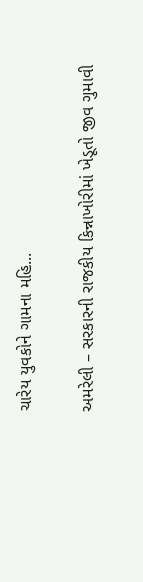ચારેય યુવકોને ગામના મહિ...

અમરેલી – સરકારની રાજકીય કિન્નાખોરીમાં ખેડૂતો જીવ ગુમાવી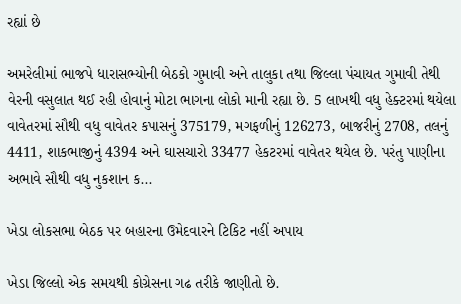રહ્યાં છે

અમરેલીમાં ભાજપે ધારાસભ્યોની બેઠકો ગુમાવી અને તાલુકા તથા જિલ્લા પંચાયત ગુમાવી તેથી વેરની વસુલાત થઈ રહી હોવાનું મોટા ભાગના લોકો માની રહ્યા છે. 5 લાખથી વધુ હેક્ટરમાં થયેલા વાવેતરમાં સૌથી વધુ વાવેતર કપાસનું 375179, મગફળીનું 126273, બાજરીનું 2708, તલનું 4411, શાકભાજીનું 4394 અને ઘાસચારો 33477 હેકટરમાં વાવેતર થયેલ છે. પરંતુ પાણીના અભાવે સૌથી વધુ નુકશાન ક...

ખેડા લોકસભા બેઠક પર બહારના ઉમેદવારને ટિકિટ નહીં અપાય

ખેડા જિલ્લો એક સમયથી કોગ્રેસના ગઢ તરીકે જાણીતો છે.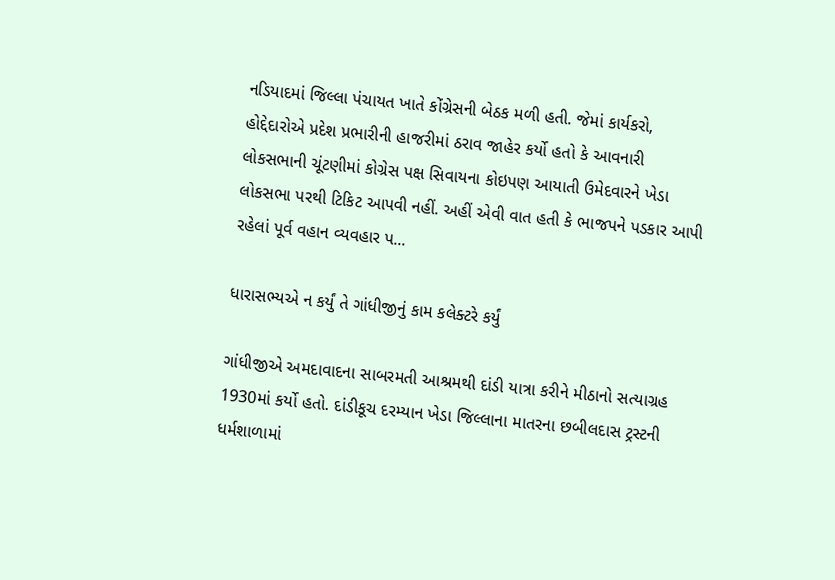નડિયાદમાં જિલ્લા પંચાયત ખાતે કોંગ્રેસની બેઠક મળી હતી. જેમાં કાર્યકરો, હોદ્દેદારોએ પ્રદેશ પ્રભારીની હાજરીમાં ઠરાવ જાહેર કર્યો હતો કે આવનારી લોકસભાની ચૂંટણીમાં કોગ્રેસ પક્ષ સિવાયના કોઇપણ આયાતી ઉમેદવારને ખેડા લોકસભા પરથી ટિકિટ આપવી નહીં. અહીં એવી વાત હતી કે ભાજપને પડકાર આપી રહેલાં પૂર્વ વહાન વ્યવહાર પ...

ધારાસભ્યએ ન કર્યું તે ગાંધીજીનું કામ કલેક્ટરે કર્યું

ગાંધીજીએ અમદાવાદના સાબરમતી આશ્રમથી દાંડી યાત્રા કરીને મીઠાનો સત્યાગ્રહ 1930માં કર્યો હતો. દાંડીકૂચ દરમ્યાન ખેડા જિલ્લાના માતરના છબીલદાસ ટ્રસ્ટની ધર્મશાળામાં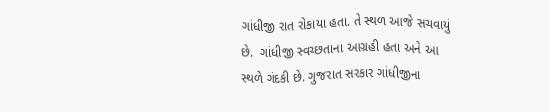ગાંધીજી રાત રોકાયા હતા. તે સ્થળ આજે સચવાયું છે.  ગાંધીજી સ્વચ્છતાના આગ્રહી હતા અને આ સ્થળે ગંદકી છે. ગુજરાત સરકાર ગાંધીજીના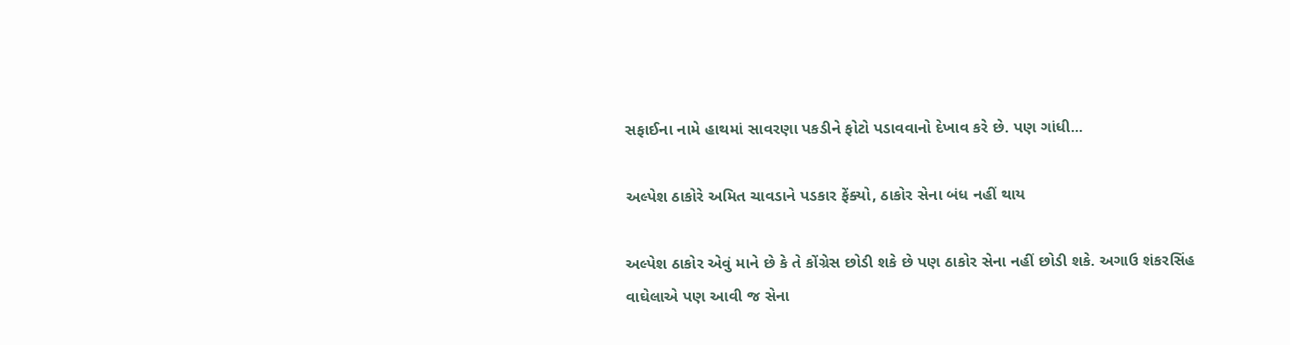સફાઈના નામે હાથમાં સાવરણા પકડીને ફોટો પડાવવાનો દેખાવ કરે છે. પણ ગાંધી...

અલ્પેશ ઠાકોરે અમિત ચાવડાને પડકાર ફેંક્યો, ઠાકોર સેના બંધ નહીં થાય

અલ્પેશ ઠાકોર એવું માને છે કે તે કોંગ્રેસ છોડી શકે છે પણ ઠાકોર સેના નહીં છોડી શકે. અગાઉ શંકરસિંહ વાઘેલાએ પણ આવી જ સેના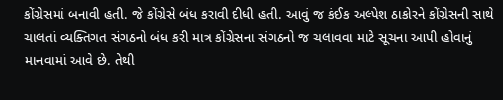કોંગ્રેસમાં બનાવી હતી. જે કોંગ્રેસે બંધ કરાવી દીધી હતી. આવું જ કંઈક અલ્પેશ ઠાકોરને કોંગ્રેસની સાથે ચાલતાં વ્યક્તિગત સંગઠનો બંધ કરી માત્ર કોંગ્રેસના સંગઠનો જ ચલાવવા માટે સૂચના આપી હોવાનું માનવામાં આવે છે. તેથી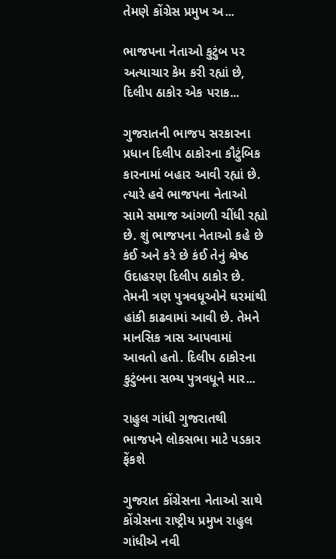તેમણે કોંગ્રેસ પ્રમુખ અ...

ભાજપના નેતાઓ કુટુંબ પર અત્યાચાર કેમ કરી રહ્યાં છે, દિલીપ ઠાકોર એક પરાક...

ગુજરાતની ભાજપ સરકારના પ્રધાન દિલીપ ઠાકોરના કૌટુંબિક કારનામાં બહાર આવી રહ્યાં છે. ત્યારે હવે ભાજપના નેતાઓ સામે સમાજ આંગળી ચીંધી રહ્યો છે. શું ભાજપના નેતાઓ કહે છે કંઈ અને કરે છે કંઈ તેનું શ્રેષ્ઠ ઉદાહરણ દિલીપ ઠાકોર છે. તેમની ત્રણ પુત્રવધૂઓને ઘરમાંથી હાંકી કાઢવામાં આવી છે. તેમને માનસિક ત્રાસ આપવામાં આવતો હતો. દિલીપ ઠાકોરના કુટુંબના સભ્ય પુત્રવધૂને માર...

રાહુલ ગાંધી ગુજરાતથી ભાજપને લોકસભા માટે પડકાર ફેંકશે

ગુજરાત કોંગ્રેસના નેતાઓ સાથે કોંગ્રેસના રાષ્ટ્રીય પ્રમુખ રાહુલ ગાંધીએ નવી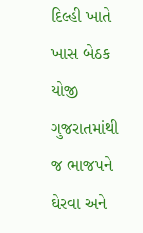દિલ્હી ખાતે ખાસ બેઠક યોજી ગુજરાતમાંથી જ ભાજપને ઘેરવા અને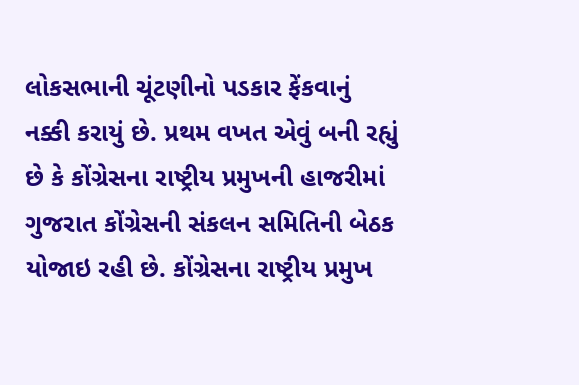લોકસભાની ચૂંટણીનો પડકાર ફેંકવાનું નક્કી કરાયું છે. પ્રથમ વખત એવું બની રહ્યું છે કે કોંગ્રેસના રાષ્ટ્રીય પ્રમુખની હાજરીમાં ગુજરાત કોંગ્રેસની સંકલન સમિતિની બેઠક યોજાઇ રહી છે. કોંગ્રેસના રાષ્ટ્રીય પ્રમુખ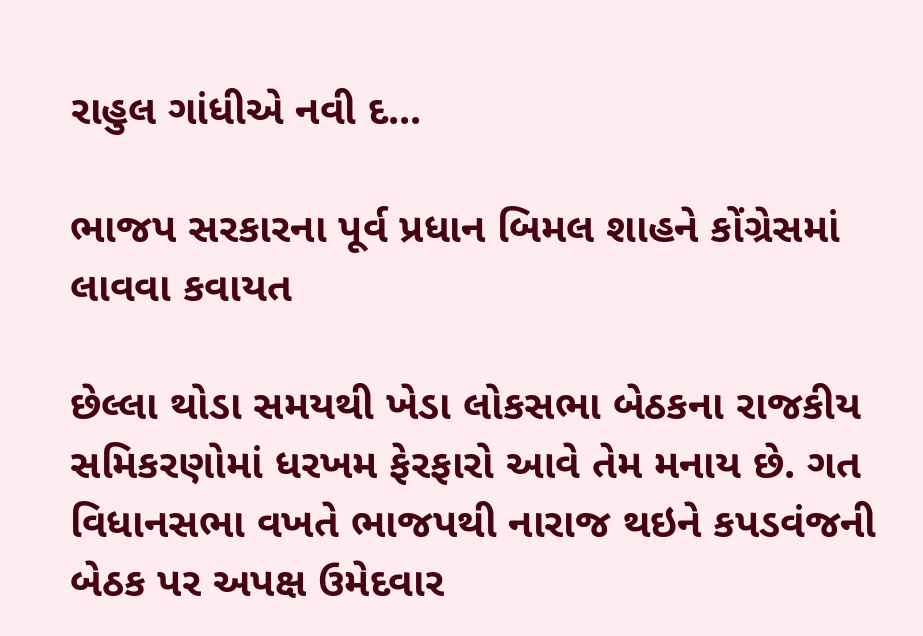રાહુલ ગાંધીએ નવી દ...

ભાજપ સરકારના પૂર્વ પ્રધાન બિમલ શાહને કોંગ્રેસમાં લાવવા કવાયત

છેલ્લા થોડા સમયથી ખેડા લોકસભા બેઠકના રાજકીય સમિકરણોમાં ધરખમ ફેરફારો આવે તેમ મનાય છે. ગત વિધાનસભા વખતે ભાજપથી નારાજ થઇને કપડવંજની બેઠક પર અપક્ષ ઉમેદવાર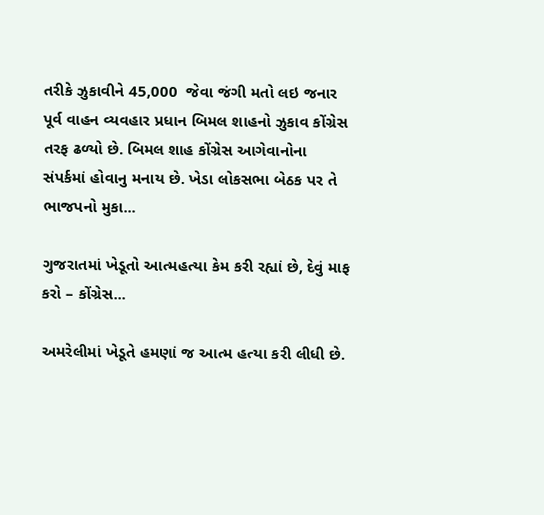તરીકે ઝુકાવીને 45,000  જેવા જંગી મતો લઇ જનાર પૂર્વ વાહન વ્યવહાર પ્રધાન બિમલ શાહનો ઝુકાવ કોંગ્રેસ તરફ ઢળ્યો છે. બિમલ શાહ કોંગ્રેસ આગેવાનોના સંપર્કમાં હોવાનુ મનાય છે. ખેડા લોકસભા બેઠક પર તે ભાજપનો મુકા...

ગુજરાતમાં ખેડૂતો આત્મહત્યા કેમ કરી રહ્યાં છે, દેવું માફ કરો – કોંગ્રેસ...

અમરેલીમાં ખેડૂતે હમણાં જ આત્મ હત્યા કરી લીધી છે.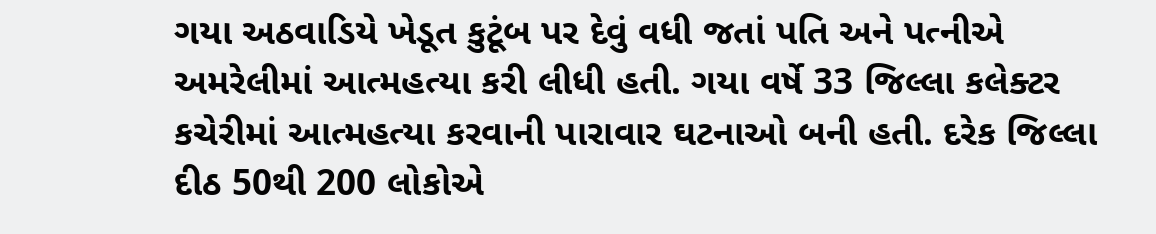ગયા અઠવાડિયે ખેડૂત કુટૂંબ પર દેવું વધી જતાં પતિ અને પત્નીએ અમરેલીમાં આત્મહત્યા કરી લીધી હતી. ગયા વર્ષે 33 જિલ્લા કલેક્ટર કચેરીમાં આત્મહત્યા કરવાની પારાવાર ઘટનાઓ બની હતી. દરેક જિલ્લા દીઠ 50થી 200 લોકોએ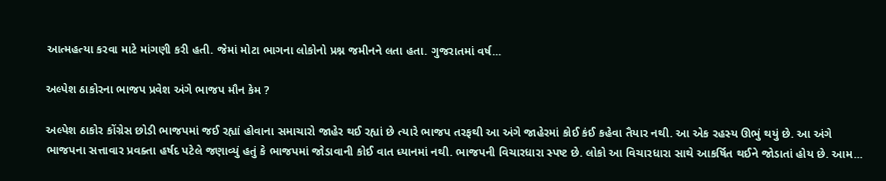આત્મહત્યા કરવા માટે માંગણી કરી હતી. જેમાં મોટા ભાગના લોકોનો પ્રશ્ન જમીનને લતા હતા. ગુજરાતમાં વર્ષ...

અલ્પેશ ઠાકોરના ભાજપ પ્રવેશ અંગે ભાજપ મૌન કેમ ?

અલ્પેશ ઠાકોર કોંગ્રેસ છોડી ભાજપમાં જઈ રહ્યાં હોવાના સમાચારો જાહેર થઈ રહ્યાં છે ત્યારે ભાજપ તરફથી આ અંગે જાહેરમાં કોઈ કંઈ કહેવા તૈયાર નથી. આ એક રહસ્ય ઊભું થયું છે. આ અંગે ભાજપના સત્તાવાર પ્રવક્તા હર્ષદ પટેલે જણાવ્યું હતું કે ભાજપમાં જોડાવાની કોઈ વાત ધ્યાનમાં નથી. ભાજપની વિચારધારા સ્પષ્ટ છે. લોકો આ વિચારધારા સાથે આકર્ષિત થઈને જોડાતાં હોય છે. આમ...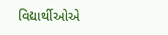વિદ્યાર્થીઓએ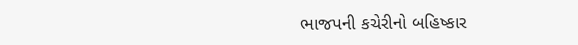ભાજપની કચેરીનો બહિષ્કાર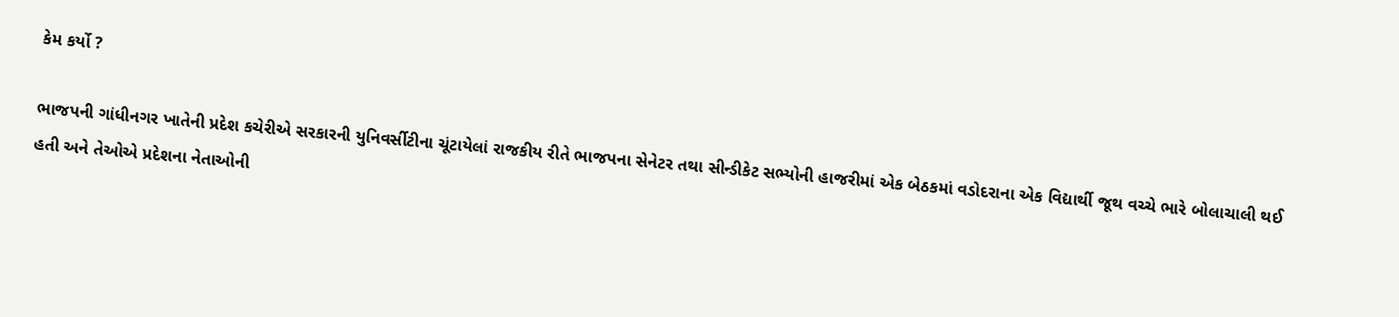કેમ કર્યો ?

ભાજપની ગાંધીનગર ખાતેની પ્રદેશ કચેરીએ સરકારની યુનિવર્સીટીના ચૂંટાયેલાં રાજકીય રીતે ભાજપના સેનેટર તથા સીન્ડીકેટ સભ્યોની હાજરીમાં એક બેઠકમાં વડોદરાના એક વિદ્યાર્થી જૂથ વચ્ચે ભારે બોલાચાલી થઈ હતી અને તેઓએ પ્રદેશના નેતાઓની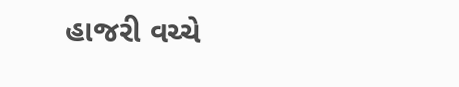હાજરી વચ્ચે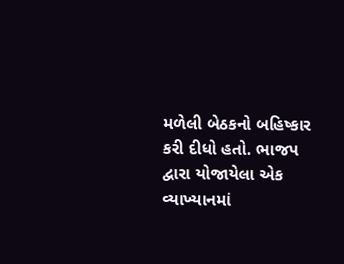મળેલી બેઠકનો બહિષ્કાર કરી દીધો હતો. ભાજપ દ્વારા યોજાયેલા એક વ્યાખ્યાનમાં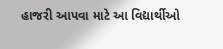હાજરી આપવા માટે આ વિદ્યાર્થીઓ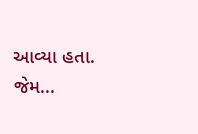આવ્યા હતા. જેમ...